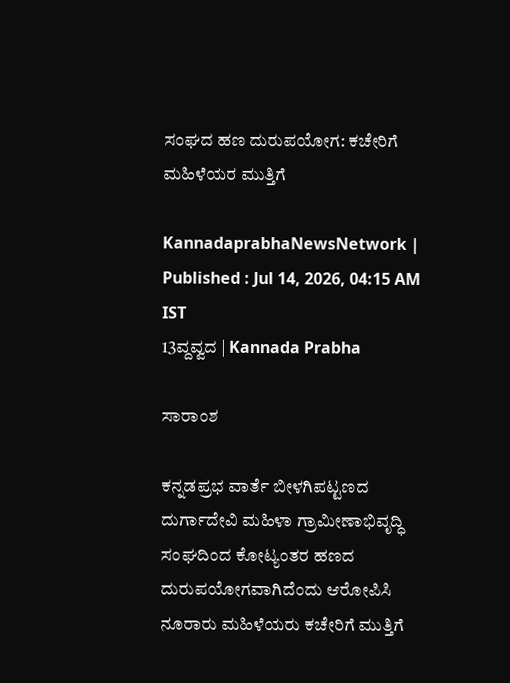ಸಂಘದ ಹಣ ದುರುಪಯೋಗ: ಕಚೇರಿಗೆ ಮಹಿಳೆಯರ ಮುತ್ತಿಗೆ

KannadaprabhaNewsNetwork |
Published : Jul 14, 2026, 04:15 AM IST
13ವ್ದವ್ವದ | Kannada Prabha

ಸಾರಾಂಶ

ಕನ್ನಡಪ್ರಭ ವಾರ್ತೆ ಬೀಳಗಿಪಟ್ಟಣದ ದುರ್ಗಾದೇವಿ ಮಹಿಳಾ ಗ್ರಾಮೀಣಾಭಿವೃದ್ಧಿ ಸಂಘದಿಂದ ಕೋಟ್ಯಂತರ ಹಣದ ದುರುಪಯೋಗವಾಗಿದೆಂದು ಆರೋಪಿಸಿ ನೂರಾರು ಮಹಿಳೆಯರು ಕಚೇರಿಗೆ ಮುತ್ತಿಗೆ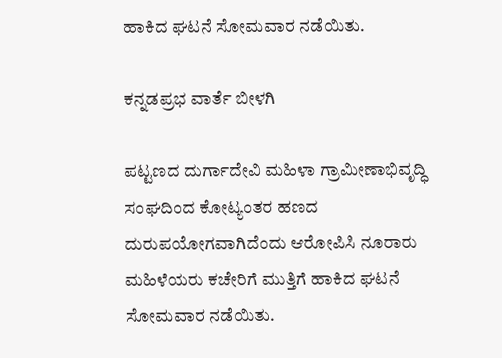ಹಾಕಿದ ಘಟನೆ ಸೋಮವಾರ ನಡೆಯಿತು.

ಕನ್ನಡಪ್ರಭ ವಾರ್ತೆ ಬೀಳಗಿ

ಪಟ್ಟಣದ ದುರ್ಗಾದೇವಿ ಮಹಿಳಾ ಗ್ರಾಮೀಣಾಭಿವೃದ್ಧಿ ಸಂಘದಿಂದ ಕೋಟ್ಯಂತರ ಹಣದ ದುರುಪಯೋಗವಾಗಿದೆಂದು ಆರೋಪಿಸಿ ನೂರಾರು ಮಹಿಳೆಯರು ಕಚೇರಿಗೆ ಮುತ್ತಿಗೆ ಹಾಕಿದ ಘಟನೆ ಸೋಮವಾರ ನಡೆಯಿತು.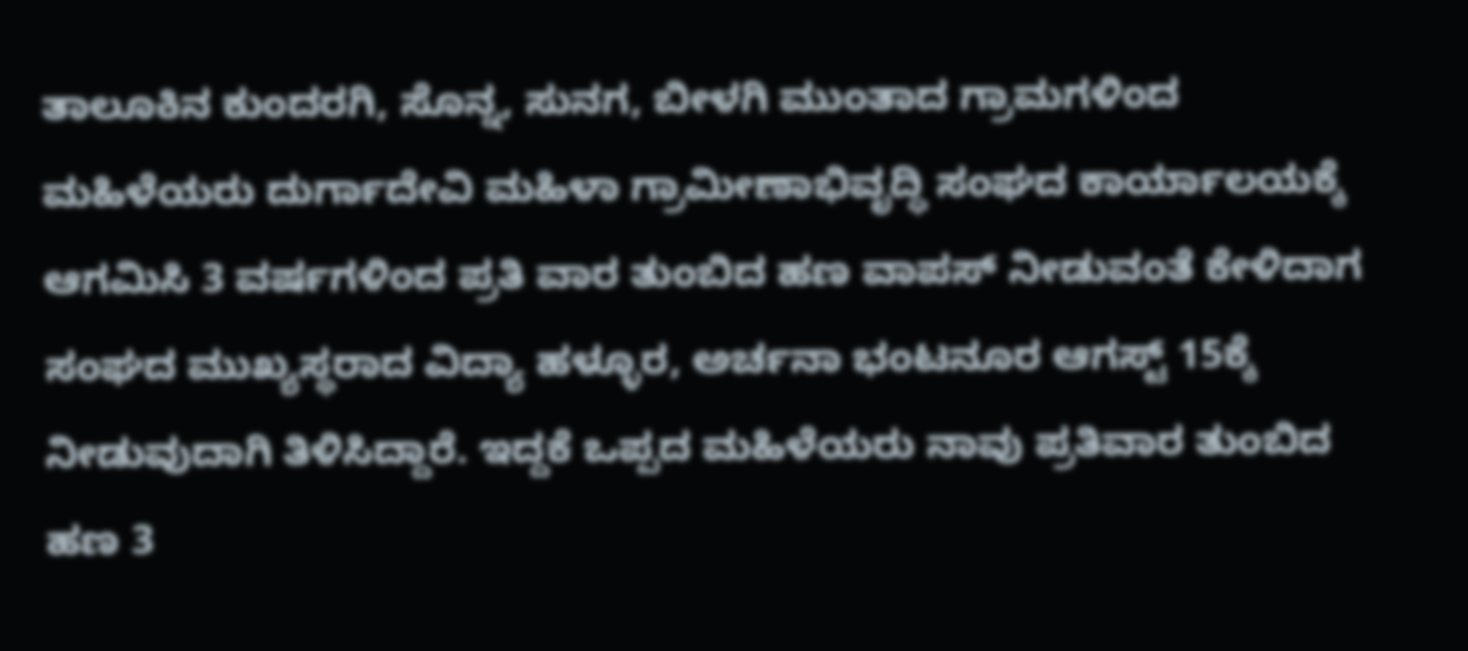ತಾಲೂಕಿನ ಕುಂದರಗಿ, ಸೊನ್ನ, ಸುನಗ, ಬೀಳಗಿ ಮುಂತಾದ ಗ್ರಾಮಗಳಿಂದ ಮಹಿಳೆಯರು ದುರ್ಗಾದೇವಿ ಮಹಿಳಾ ಗ್ರಾಮೀಣಾಭಿವೃದ್ಧಿ ಸಂಘದ ಕಾರ್ಯಾಲಯಕ್ಕೆ ಆಗಮಿಸಿ 3 ವರ್ಷಗಳಿಂದ ಪ್ರತಿ ವಾರ ತುಂಬಿದ ಹಣ ವಾಪಸ್‌ ನೀಡುವಂತೆ ಕೇಳಿದಾಗ ಸಂಘದ ಮುಖ್ಯಸ್ಥರಾದ ವಿದ್ಯಾ ಹಳ್ಳೂರ, ಅರ್ಚನಾ ಭಂಟನೂರ ಆಗಸ್ಟ್ 15ಕ್ಕೆ ನೀಡುವುದಾಗಿ ತಿಳಿಸಿದ್ದಾರೆ. ಇದ್ದಕೆ ಒಪ್ಪದ ಮಹಿಳೆಯರು ನಾವು ಪ್ರತಿವಾರ ತುಂಬಿದ ಹಣ 3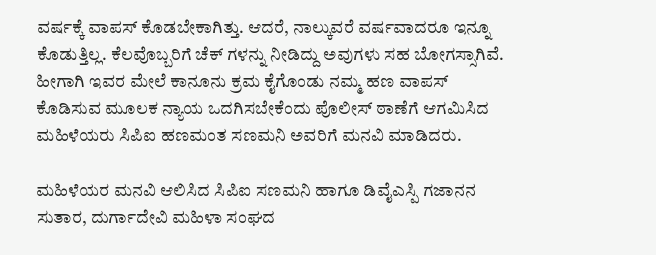ವರ್ಷಕ್ಕೆ ವಾಪಸ್ ಕೊಡಬೇಕಾಗಿತ್ತು. ಆದರೆ, ನಾಲ್ಕುವರೆ ವರ್ಷವಾದರೂ ಇನ್ನೂ ಕೊಡುತ್ತಿಲ್ಲ. ಕೆಲವೊಬ್ಬರಿಗೆ ಚೆಕ್ ಗಳನ್ನು ನೀಡಿದ್ದು ಅವುಗಳು ಸಹ ಬೋಗಸ್ಸಾಗಿವೆ. ಹೀಗಾಗಿ ಇವರ ಮೇಲೆ ಕಾನೂನು ಕ್ರಮ ಕೈಗೊಂಡು ನಮ್ಮ ಹಣ ವಾಪಸ್ ಕೊಡಿಸುವ ಮೂಲಕ ನ್ಯಾಯ ಒದಗಿಸಬೇಕೆಂದು ಪೊಲೀಸ್ ಠಾಣೆಗೆ ಆಗಮಿಸಿದ ಮಹಿಳೆಯರು ಸಿಪಿಐ ಹಣಮಂತ ಸಣಮನಿ ಅವರಿಗೆ ಮನವಿ ಮಾಡಿದರು.

ಮಹಿಳೆಯರ ಮನವಿ ಆಲಿಸಿದ ಸಿಪಿಐ ಸಣಮನಿ ಹಾಗೂ ಡಿವೈಎಸ್ಪಿ ಗಜಾನನ ಸುತಾರ, ದುರ್ಗಾದೇವಿ ಮಹಿಳಾ ಸಂಘದ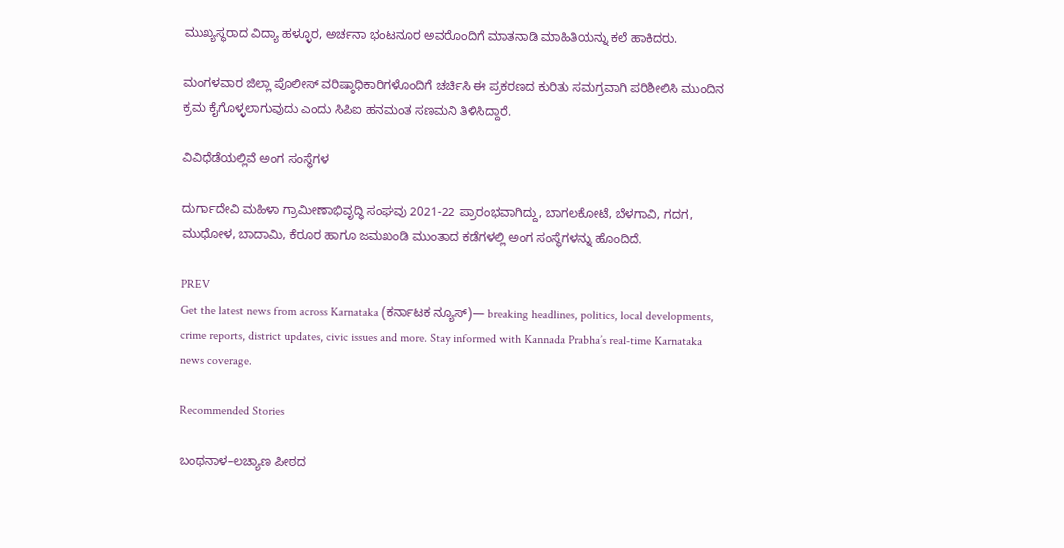ಮುಖ್ಯಸ್ಥರಾದ ವಿದ್ಯಾ ಹಳ್ಳೂರ, ಅರ್ಚನಾ ಭಂಟನೂರ ಅವರೊಂದಿಗೆ ಮಾತನಾಡಿ ಮಾಹಿತಿಯನ್ನು ಕಲೆ ಹಾಕಿದರು.

ಮಂಗಳವಾರ ಜಿಲ್ಲಾ ಪೊಲೀಸ್ ವರಿಷ್ಠಾಧಿಕಾರಿಗಳೊಂದಿಗೆ ಚರ್ಚಿಸಿ ಈ ಪ್ರಕರಣದ ಕುರಿತು ಸಮಗ್ರವಾಗಿ ಪರಿಶೀಲಿಸಿ ಮುಂದಿನ ಕ್ರಮ ಕೈಗೊಳ್ಳಲಾಗುವುದು ಎಂದು ಸಿಪಿಐ ಹನಮಂತ ಸಣಮನಿ ತಿಳಿಸಿದ್ದಾರೆ.

ವಿವಿಧೆಡೆಯಲ್ಲಿವೆ ಅಂಗ ಸಂಸ್ಥೆಗಳ

ದುರ್ಗಾದೇವಿ ಮಹಿಳಾ ಗ್ರಾಮೀಣಾಭಿವೃದ್ಧಿ ಸಂಘವು 2021-22 ಪ್ರಾರಂಭವಾಗಿದ್ದು, ಬಾಗಲಕೋಟೆ, ಬೆಳಗಾವಿ, ಗದಗ, ಮುಧೋಳ, ಬಾದಾಮಿ, ಕೆರೂರ ಹಾಗೂ ಜಮಖಂಡಿ ಮುಂತಾದ ಕಡೆಗಳಲ್ಲಿ ಅಂಗ ಸಂಸ್ಥೆಗಳನ್ನು ಹೊಂದಿದೆ.

PREV
Get the latest news from across Karnataka (ಕರ್ನಾಟಕ ನ್ಯೂಸ್)— breaking headlines, politics, local developments, crime reports, district updates, civic issues and more. Stay informed with Kannada Prabha’s real‑time Karnataka news coverage.

Recommended Stories

ಬಂಥನಾಳ–ಲಚ್ಯಾಣ ಪೀಠದ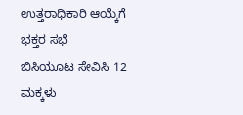ಉತ್ತರಾಧಿಕಾರಿ ಆಯ್ಕೆಗೆ ಭಕ್ತರ ಸಭೆ
ಬಿಸಿಯೂಟ ಸೇವಿಸಿ 12 ಮಕ್ಕಳು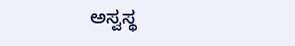ಅಸ್ವಸ್ಥ